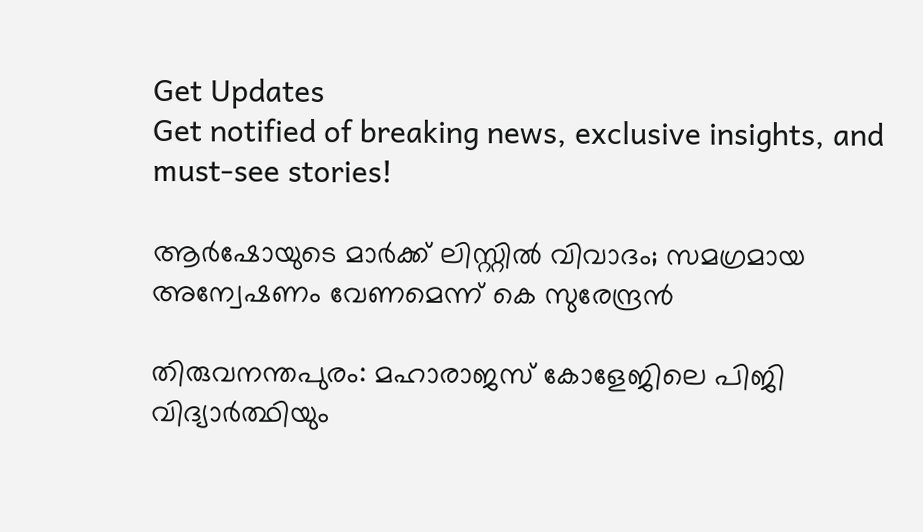Get Updates
Get notified of breaking news, exclusive insights, and must-see stories!

ആർഷോയുടെ മാർക്ക് ലിസ്റ്റിൽ വിവാദം; സമഗ്രമായ അന്വേഷണം വേണമെന്ന് കെ സുരേന്ദ്രൻ

തിരുവനന്തപുരം: മഹാരാജസ് കോളേജിലെ പിജി വിദ്യാർത്ഥിയും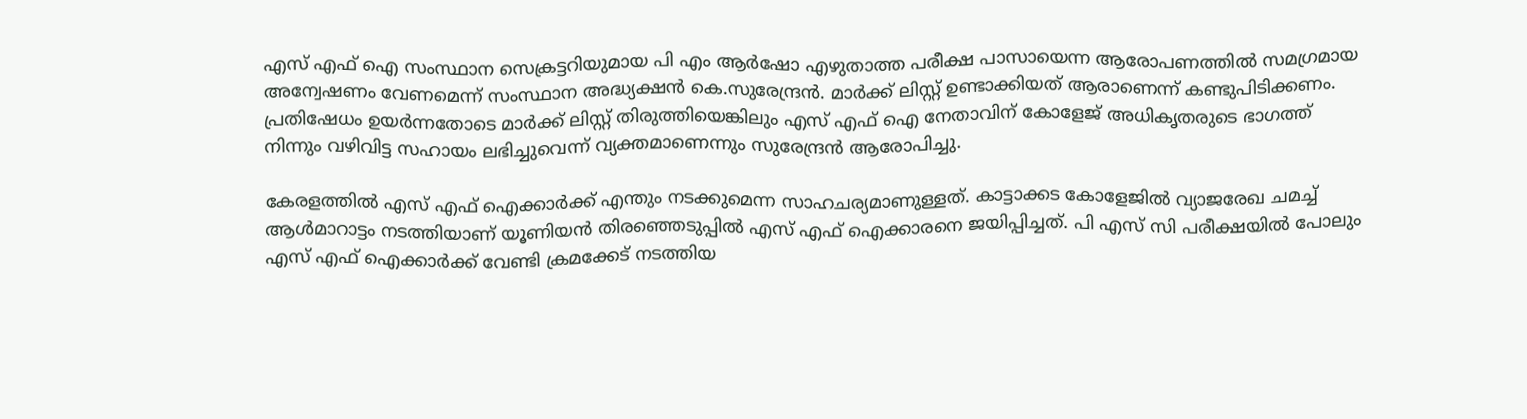എസ് എഫ് ഐ സംസ്ഥാന സെക്രട്ടറിയുമായ പി എം ആർഷോ എഴുതാത്ത പരീക്ഷ പാസായെന്ന ആരോപണത്തിൽ സമഗ്രമായ അന്വേഷണം വേണമെന്ന് സംസ്ഥാന അദ്ധ്യക്ഷൻ കെ.സുരേന്ദ്രൻ. മാർക്ക് ലിസ്റ്റ് ഉണ്ടാക്കിയത് ആരാണെന്ന് കണ്ടുപിടിക്കണം. പ്രതിഷേധം ഉയർന്നതോടെ മാർക്ക് ലിസ്റ്റ് തിരുത്തിയെങ്കിലും എസ് എഫ് ഐ നേതാവിന് കോളേജ് അധികൃതരുടെ ഭാഗത്ത് നിന്നും വഴിവിട്ട സഹായം ലഭിച്ചുവെന്ന് വ്യക്തമാണെന്നും സുരേന്ദ്രൻ ആരോപിച്ചു.

കേരളത്തിൽ എസ് എഫ് ഐക്കാർക്ക് എന്തും നടക്കുമെന്ന സാഹചര്യമാണുള്ളത്. കാട്ടാക്കട കോളേജിൽ വ്യാജരേഖ ചമച്ച് ആൾമാറാട്ടം നടത്തിയാണ് യൂണിയൻ തിരഞ്ഞെടുപ്പിൽ എസ് എഫ് ഐക്കാരനെ ജയിപ്പിച്ചത്. പി എസ് സി പരീക്ഷയിൽ പോലും എസ് എഫ് ഐക്കാർക്ക് വേണ്ടി ക്രമക്കേട് നടത്തിയ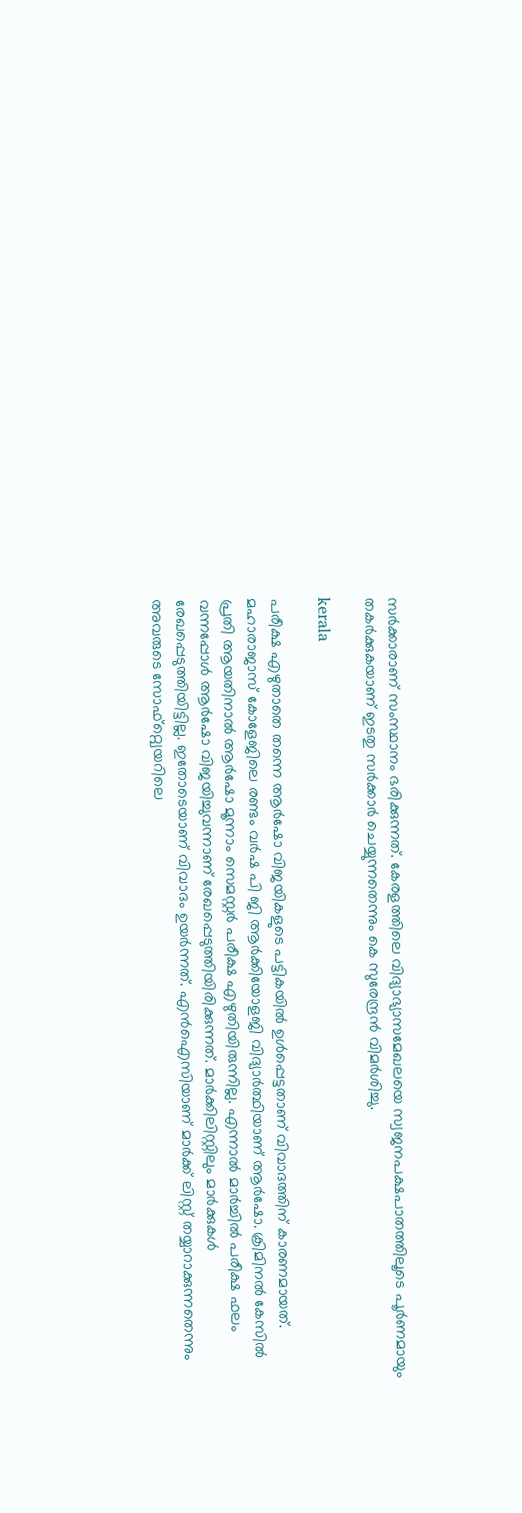സർക്കാരാണ് സംസ്ഥാനം ഭരിക്കുന്നത്. കേരളത്തിലെ വിദ്യാഭ്യാസമേഖലയെ സ്വജനപക്ഷപാതത്തിലൂടെ പൂർണമായും തകർക്കുകയാണ് ഇടതു സർക്കാർ ചെയ്യുന്നതെന്നും കെ സുരേന്ദ്രൻ വിമർശിച്ചു.

kerala

പരീക്ഷ എഴുതാതെ തന്നെ ആർഷോ വിജയികളുടെ പട്ടികയിൽ ഉൾപ്പെട്ടതാണ് വിവാദത്തിന് കാരണമായത്. മഹാരാജാസ് കോളേജിലെ രണ്ടം വർഷ പി ജി ആർക്കിയോളജി വിദ്യാർത്ഥിയാണ് ആർഷോ. ക്രിമിനല്‍ കേസില്‍ പ്രതി ആയതിനാല്‍ ആർഷോ മൂന്നാം സെമസ്റ്റര്‍ പരീക്ഷ എഴുതിയിരുന്നില്ല. എന്നാൽ മാർച്ചിൽ പരീക്ഷ ഫലം വന്നപ്പോൾ ആർഷോ വിജയിച്ചുവന്നാണ് രേഖപ്പെടുത്തിയിരിക്കുന്നത്. മാർക്കിലിസ്റ്റിലും മാർക്കുകൾ രേഖപ്പെടുത്തിയിട്ടില്ല. ഇതോടെയാണ് വിവാദം ഉയർന്നത്. എന്‍ഐസിയാണ് മാര്‍ക്ക് ലിസ്റ്റ് തയ്യാറാക്കുന്നതെന്നും അവരുടെ സോഫ്റ്റ്വെയറിലെ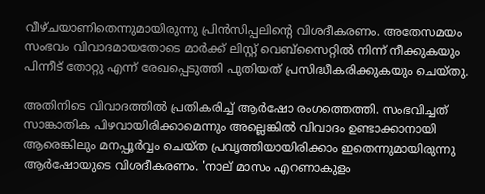വീഴ്ചയാണിതെന്നുമായിരുന്നു പ്രിൻസിപ്പലിന്റെ വിശദീകരണം. അതേസമയം സംഭവം വിവാദമായതോടെ മാര്‍ക്ക് ലിസ്റ്റ് വെബ്‌സൈറ്റില്‍ നിന്ന് നീക്കുകയും പിന്നീട് തോറ്റു എന്ന് രേഖപ്പെടുത്തി പുതിയത് പ്രസിദ്ധീകരിക്കുകയും ചെയ്തു.

അതിനിടെ വിവാദത്തിൽ പ്രതികരിച്ച് ആർഷോ രംഗത്തെത്തി. സംഭവിച്ചത് സാങ്കാതിക പിഴവായിരിക്കാമെന്നും അല്ലെങ്കിൽ വിവാദം ഉണ്ടാക്കാനായി ആരെങ്കിലും മനപ്പൂർവ്വം ചെയ്ത പ്രവൃത്തിയായിരിക്കാം ഇതെന്നുമായിരുന്നു ആർഷോയുടെ വിശദീകരണം. 'നാല് മാസം എറണാകുളം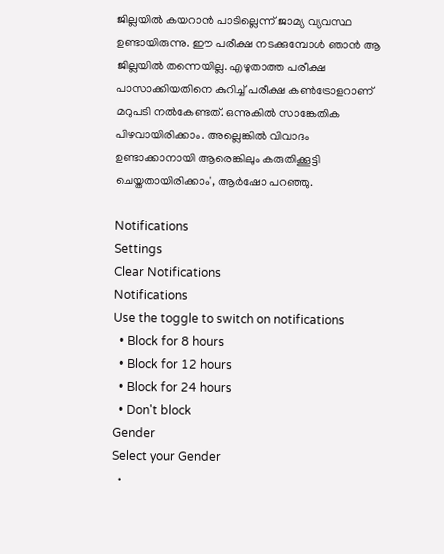ജില്ലയിൽ കയറാൻ പാടില്ലെന്ന് ജാമ്യ വ്യവസ്ഥ ഉണ്ടായിരുന്നു. ഈ പരീക്ഷ നടക്കുമ്പോൾ ഞാൻ ആ ജില്ലയിൽ തന്നെയില്ല. എഴുതാത്ത പരീക്ഷ പാസാക്കിയതിനെ കുറിച്ച് പരീക്ഷ കൺട്രോളറാണ് മറുപടി നൽകേണ്ടത്. ഒന്നുകിൽ സാങ്കേതിക പിഴവായിരിക്കാം. അല്ലെങ്കിൽ വിവാദം ഉണ്ടാക്കാനായി ആരെങ്കിലും കരുതിക്കൂട്ടി ചെയ്തതായിരിക്കാം', ആർഷോ പറഞ്ഞു.

Notifications
Settings
Clear Notifications
Notifications
Use the toggle to switch on notifications
  • Block for 8 hours
  • Block for 12 hours
  • Block for 24 hours
  • Don't block
Gender
Select your Gender
  •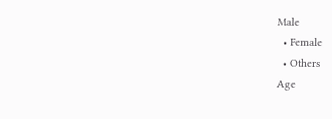Male
  • Female
  • Others
Age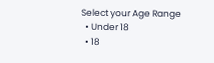Select your Age Range
  • Under 18
  • 18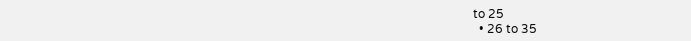to 25
  • 26 to 35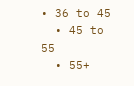• 36 to 45
  • 45 to 55
  • 55+